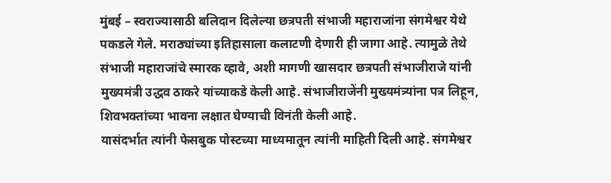मुंबई – स्वराज्यासाठी बलिदान दिलेल्या छत्रपती संभाजी महाराजांना संगमेश्वर येथे पकडले गेले. मराठ्यांच्या इतिहासाला कलाटणी देणारी ही जागा आहे. त्यामुळे तेथे संभाजी महाराजांचे स्मारक व्हावे, अशी मागणी खासदार छत्रपती संभाजीराजे यांनी मुख्यमंत्री उद्धव ठाकरे यांच्याकडे केली आहे. संभाजीराजेंनी मुख्यमंत्र्यांना पत्र लिहून, शिवभक्तांच्या भावना लक्षात घेण्याची विनंती केली आहे.
यासंदर्भात त्यांनी फेसबुक पोस्टच्या माध्यमातून त्यांनी माहिती दिली आहे. संगमेश्वर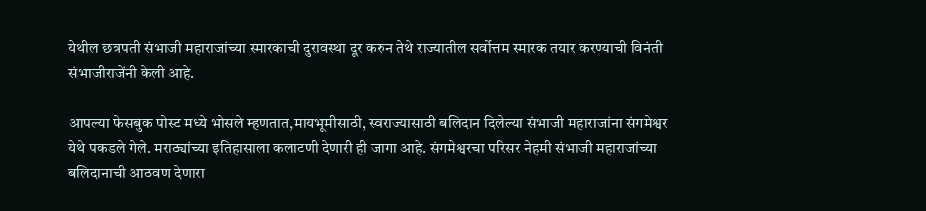येथील छत्रपती संभाजी महाराजांच्या स्मारकाची दुरावस्था दूर करुन तेथे राज्यातील सर्वोत्तम स्मारक तयार करण्याची विनंती संभाजीराजेंनी केली आहे.

आपल्या फेसबुक पोस्ट मध्ये भोसले म्हणतात,मायभूमीसाठी, स्वराज्यासाठी बलिदान दिलेल्या संभाजी महाराजांना संगमेश्वर येथे पकडले गेले. मराठ्यांच्या इतिहासाला कलाटणी देणारी ही जागा आहे. संगमेश्वरचा परिसर नेहमी संभाजी महाराजांच्या बलिदानाची आठवण देणारा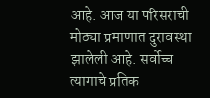आहे. आज या परिसराची मोठ्या प्रमाणात दुरावस्था झालेली आहे. सर्वोच्च त्यागाचे प्रतिक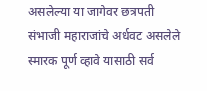असलेल्या या जागेवर छत्रपती संभाजी महाराजांचे अर्धवट असलेले स्मारक पूर्ण व्हावे यासाठी सर्व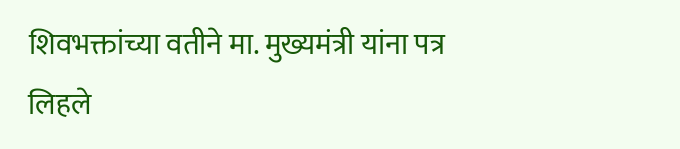शिवभक्तांच्या वतीने मा. मुख्यमंत्री यांना पत्र लिहले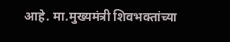आहे. मा.मुख्यमंत्री शिवभक्तांच्या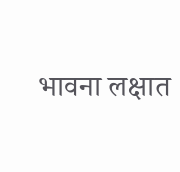भावना लक्षात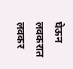घेऊन लवकरात लवकर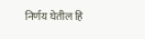निर्णय घेतील हि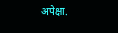अपेक्षा.